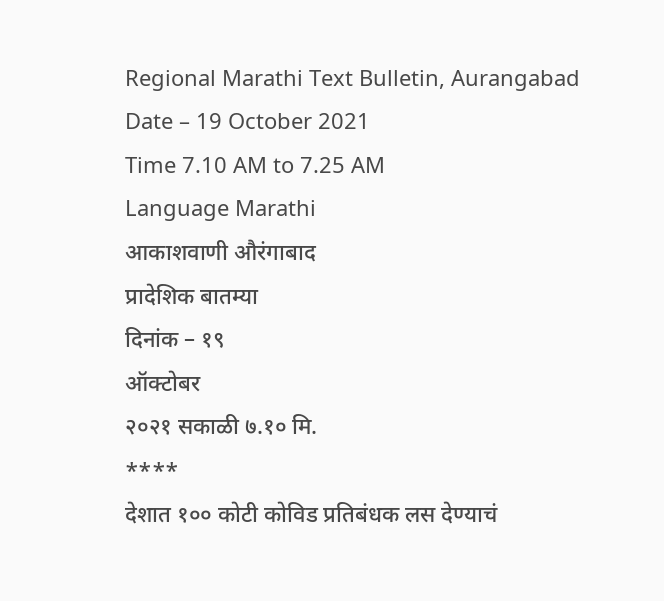Regional Marathi Text Bulletin, Aurangabad
Date – 19 October 2021
Time 7.10 AM to 7.25 AM
Language Marathi
आकाशवाणी औरंगाबाद
प्रादेशिक बातम्या
दिनांक – १९
ऑक्टोबर
२०२१ सकाळी ७.१० मि.
****
देशात १०० कोटी कोविड प्रतिबंधक लस देण्याचं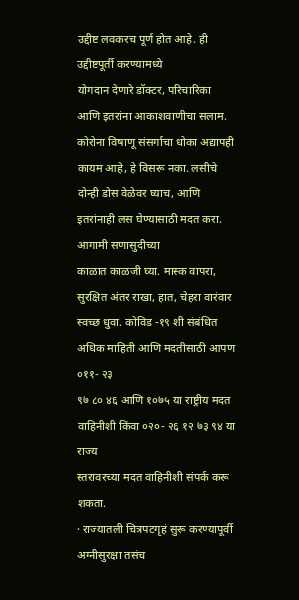उद्दीष्ट लवकरच पूर्ण होत आहे. ही उद्दीष्टपूर्ती करण्यामध्ये
योगदान देणारे डॉक्टर, परिचारिका आणि इतरांना आकाशवाणीचा सलाम.
कोरोना विषाणू संसर्गाचा धोका अद्यापही कायम आहे, हे विसरू नका. लसीचे दोन्ही डोस वेळेवर घ्याच, आणि इतरांनाही लस घेण्यासाठी मदत करा. आगामी सणासुदीच्या
काळात काळजी घ्या. मास्क वापरा, सुरक्षित अंतर राखा, हात, चेहरा वारंवार स्वच्छ धुवा. कोविड -१९ शी संबंधित अधिक माहिती आणि मदतीसाठी आपण ०११- २३
९७ ८० ४६ आणि १०७५ या राष्ट्रीय मदत वाहिनीशी किंवा ०२०- २६ १२ ७३ ९४ या राज्य
स्तरावरच्या मदत वाहिनीशी संपर्क करू शकता.
· राज्यातली चित्रपटगृहं सुरू करण्यापूर्वी अग्नीसुरक्षा तसंच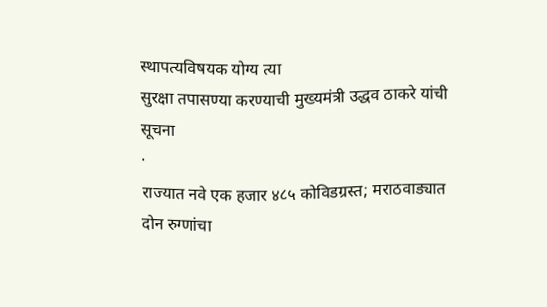स्थापत्यविषयक योग्य त्या
सुरक्षा तपासण्या करण्याची मुख्यमंत्री उद्धव ठाकरे यांची
सूचना
·
राज्यात नवे एक हजार ४८५ कोविडग्रस्त; मराठवाड्यात
दोन रुग्णांचा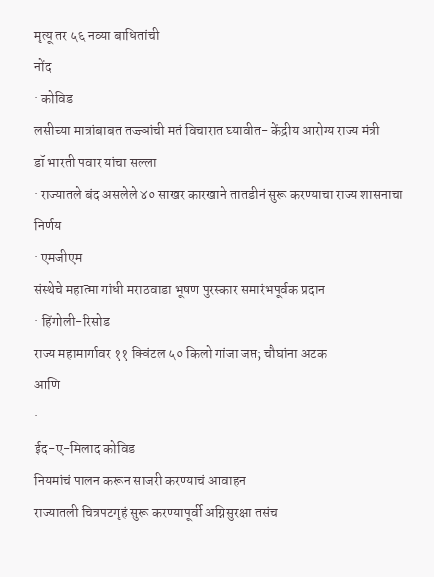मृत्यू तर ५६ नव्या बाधितांची
नोंद
· कोविड
लसीच्या मात्रांबाबत तज्ज्ञांची मतं विचारात घ्यावीत- केंद्रीय आरोग्य राज्य मंत्री
डॉ भारती पवार यांचा सल्ला
· राज्यातले बंद असलेले ४० साखर कारखाने तातडीनं सुरू करण्याचा राज्य शासनाचा निर्णय
· एमजीएम
संस्थेचे महात्मा गांधी मराठवाडा भूषण पुरस्कार समारंभपूर्वक प्रदान
· हिंगोली-रिसोड
राज्य महामार्गावर ११ क्विंटल ५० किलो गांजा जप्त; चौघांना अटक
आणि
·
ईद-ए-मिलाद कोविड
नियमांचं पालन करून साजरी करण्याचं आवाहन
राज्यातली चित्रपटगृहं सुरू करण्यापूर्वी अग्निसुरक्षा तसंच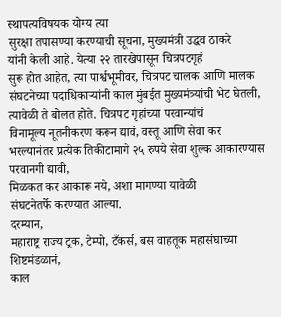स्थापत्यविषयक योग्य त्या
सुरक्षा तपासण्या करण्याची सूचना, मुख्यमंत्री उद्धव ठाकरे
यांनी केली आहे. येत्या २२ तारखेपासून चित्रपटगृहं
सुरू होत आहेत, त्या पार्श्वभूमीवर, चित्रपट चालक आणि मालक संघटनेच्या पदाधिकाऱ्यांनी काल मुंबईत मुख्यमंत्र्यांची भेट घेतली, त्यावेळी ते बोलत होते. चित्रपट गृहांच्या परवान्यांचं
विनामूल्य नूतनीकरण करून द्यावं, वस्तू आणि सेवा कर भरल्यानंतर प्रत्येक तिकीटामागे २५ रुपये सेवा शुल्क आकारण्यास परवानगी द्यावी,
मिळकत कर आकारू नये, अशा मागण्या यावेळी
संघटनेतर्फे करण्यात आल्या.
दरम्यान,
महाराष्ट्र राज्य ट्रक, टेम्पो, टँकर्स, बस वाहतूक महासंघाच्या शिष्टमंडळानं,
काल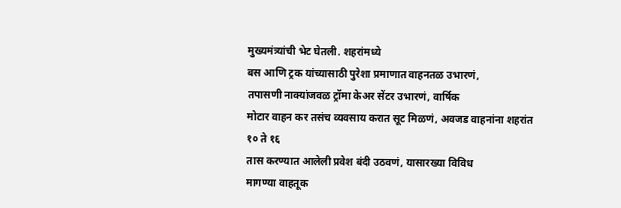मुख्यमंत्र्यांची भेट घेतली. शहरांमध्ये
बस आणि ट्रक यांच्यासाठी पुरेशा प्रमाणात वाहनतळ उभारणं,
तपासणी नाक्यांजवळ ट्रॉमा केअर सेंटर उभारणं, वार्षिक
मोटार वाहन कर तसंच व्यवसाय करात सूट मिळणं, अवजड वाहनांना शहरांत १० ते १६
तास करण्यात आलेली प्रवेश बंदी उठवणं, यासारख्या विविध
मागण्या वाहतूक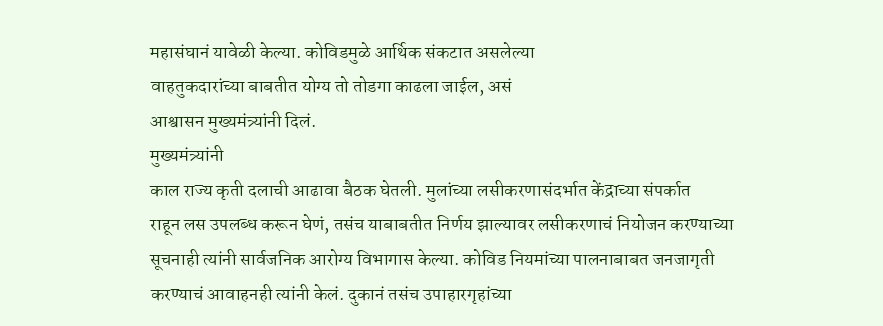महासंघानं यावेळी केल्या. कोविडमुळे आर्थिक संकटात असलेल्या
वाहतुकदारांच्या बाबतीत योग्य तो तोडगा काढला जाईल, असं
आश्वासन मुख्यमंत्र्यांनी दिलं.
मुख्यमंत्र्यांनी
काल राज्य कृती दलाची आढावा बैठक घेतली. मुलांच्या लसीकरणासंदर्भात केंद्राच्या संपर्कात
राहून लस उपलब्ध करून घेणं, तसंच याबाबतीत निर्णय झाल्यावर लसीकरणाचं नियोजन करण्याच्या
सूचनाही त्यांनी सार्वजनिक आरोग्य विभागास केल्या. कोविड नियमांच्या पालनाबाबत जनजागृती
करण्याचं आवाहनही त्यांनी केलं. दुकानं तसंच उपाहारगृहांच्या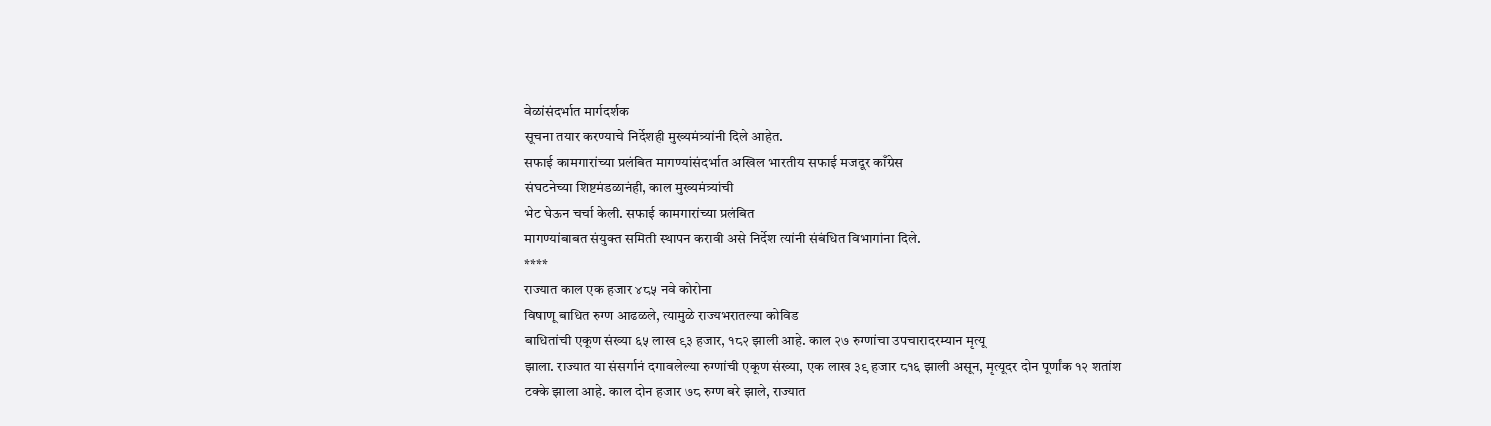वेळांसंदर्भात मार्गदर्शक
सूचना तयार करण्याचे निर्देशही मुख्यमंत्र्यांनी दिले आहेत.
सफाई कामगारांच्या प्रलंबित मागण्यांसंदर्भात अखिल भारतीय सफाई मजदूर काँग्रेस
संघटनेच्या शिष्टमंडळानंही, काल मुख्यमंत्र्यांची
भेट घेऊन चर्चा केली. सफाई कामगारांच्या प्रलंबित
मागण्यांबाबत संयुक्त समिती स्थापन करावी असे निर्देश त्यांनी संबंधित विभागांना दिले.
****
राज्यात काल एक हजार ४८५ नवे कोरोना
विषाणू बाधित रुग्ण आढळले, त्यामुळे राज्यभरातल्या कोविड
बाधितांची एकूण संख्या ६५ लाख ९३ हजार, १८२ झाली आहे. काल २७ रुग्णांचा उपचारादरम्यान मृत्यू
झाला. राज्यात या संसर्गानं दगावलेल्या रुग्णांची एकूण संख्या, एक लाख ३९ हजार ८१६ झाली असून, मृत्यूदर दोन पूर्णांक १२ शतांश टक्के झाला आहे. काल दोन हजार ७८ रुग्ण बरे झाले, राज्यात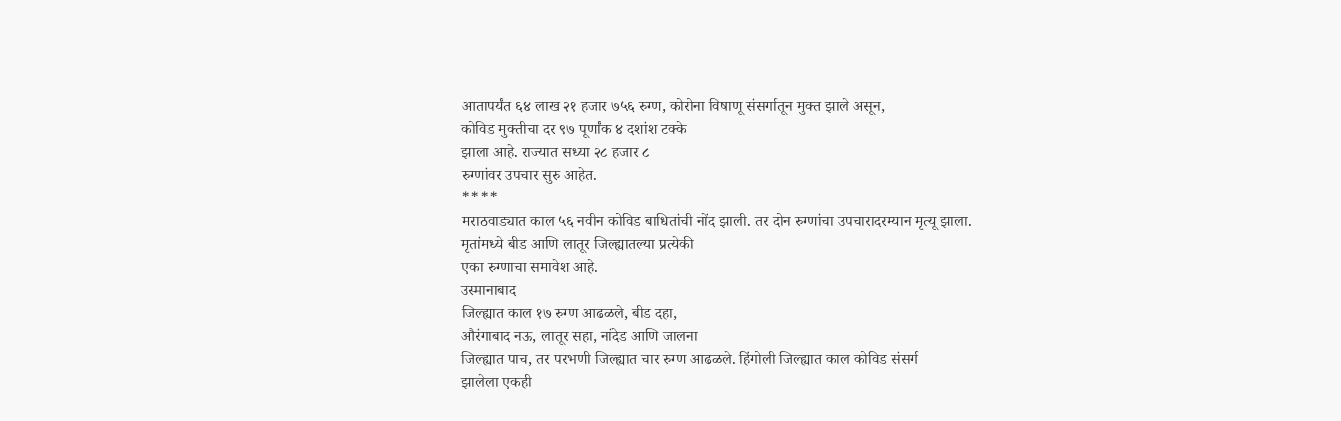आतापर्यंत ६४ लाख २१ हजार ७५६ रुग्ण, कोरोना विषाणू संसर्गातून मुक्त झाले असून,
कोविड मुक्तीचा दर ९७ पूर्णांक ४ दशांश टक्के
झाला आहे. राज्यात सध्या २८ हजार ८
रुग्णांवर उपचार सुरु आहेत.
****
मराठवाड्यात काल ५६ नवीन कोविड बाधितांची नोंद झाली. तर दोन रुग्णांचा उपचारादरम्यान मृत्यू झाला.
मृतांमध्ये बीड आणि लातूर जिल्ह्यातल्या प्रत्येकी
एका रुग्णाचा समावेश आहे.
उस्मानाबाद
जिल्ह्यात काल १७ रुग्ण आढळले, बीड दहा,
औरंगाबाद नऊ, लातूर सहा, नांदेड आणि जालना
जिल्ह्यात पाच, तर परभणी जिल्ह्यात चार रुग्ण आढळले. हिंगोली जिल्ह्यात काल कोविड संसर्ग
झालेला एकही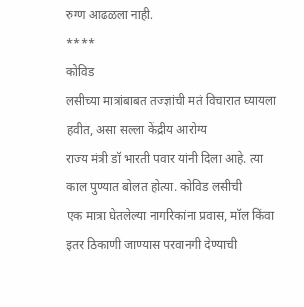रुग्ण आढळला नाही.
****
कोविड
लसीच्या मात्रांबाबत तज्ज्ञांची मतं विचारात घ्यायला हवीत, असा सल्ला केंद्रीय आरोग्य
राज्य मंत्री डॉ भारती पवार यांनी दिला आहे. त्या काल पुण्यात बोलत होत्या. कोविड लसीची
एक मात्रा घेतलेल्या नागरिकांना प्रवास, मॉल किंवा इतर ठिकाणी जाण्यास परवानगी देण्याची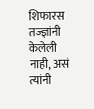शिफारस तज्ज्ञांनी केलेली नाही, असं त्यांनी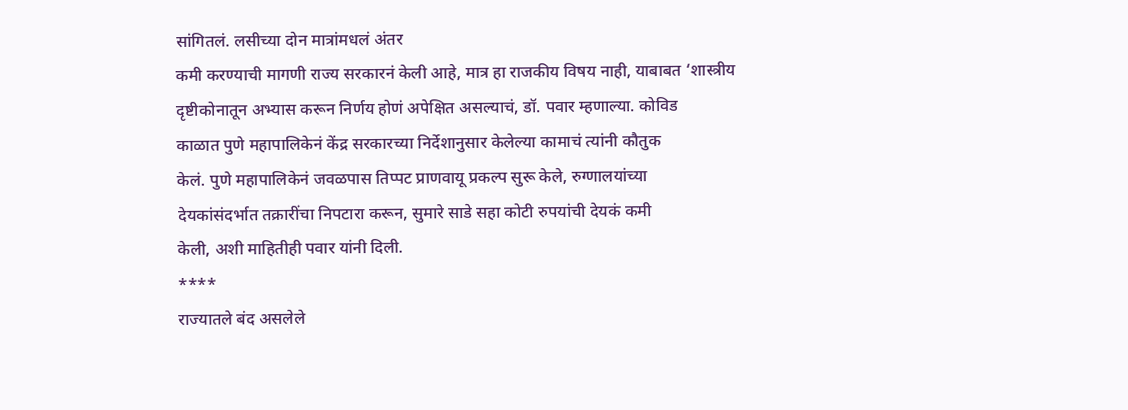सांगितलं. लसीच्या दोन मात्रांमधलं अंतर
कमी करण्याची मागणी राज्य सरकारनं केली आहे, मात्र हा राजकीय विषय नाही, याबाबत ‘शास्त्रीय
दृष्टीकोनातून अभ्यास करून निर्णय होणं अपेक्षित असल्याचं, डॉ. पवार म्हणाल्या. कोविड
काळात पुणे महापालिकेनं केंद्र सरकारच्या निर्देशानुसार केलेल्या कामाचं त्यांनी कौतुक
केलं. पुणे महापालिकेनं जवळपास तिप्पट प्राणवायू प्रकल्प सुरू केले, रुग्णालयांच्या
देयकांसंदर्भात तक्रारींचा निपटारा करून, सुमारे साडे सहा कोटी रुपयांची देयकं कमी
केली, अशी माहितीही पवार यांनी दिली.
****
राज्यातले बंद असलेले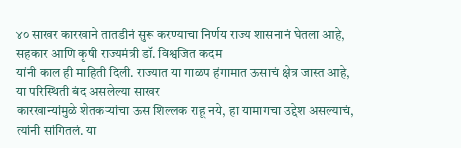४० साखर कारखाने तातडीनं सुरू करण्याचा निर्णय राज्य शासनानं घेतला आहे,
सहकार आणि कृषी राज्यमंत्री डॉ. विश्वजित कदम
यांनी काल ही माहिती दिली. राज्यात या गाळप हंगामात ऊसाचं क्षेत्र जास्त आहे, या परिस्थिती बंद असलेल्या साखर
कारखान्यांमुळे शेतकऱ्यांचा ऊस शिल्लक राहू नये, हा यामागचा उद्देश असल्याचं, त्यांनी सांगितलं. या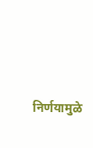निर्णयामुळे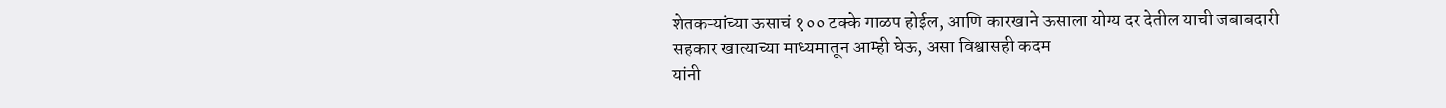शेतकऱ्यांच्या ऊसाचं १०० टक्के गाळप होईल, आणि कारखाने ऊसाला योग्य दर देतील याची जबाबदारी
सहकार खात्याच्या माध्यमातून आम्ही घेऊ, असा विश्वासही कदम
यांनी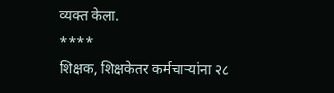व्यक्त केला.
****
शिक्षक, शिक्षकेतर कर्मचाऱ्यांना २८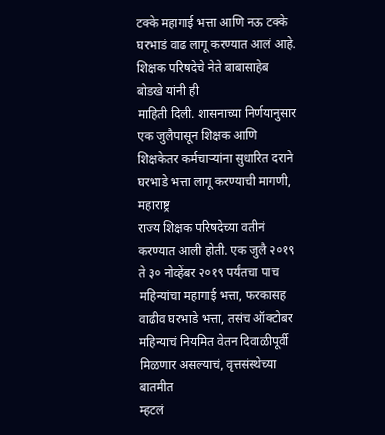टक्के महागाई भत्ता आणि नऊ टक्के घरभाडं वाढ लागू करण्यात आलं आहे. शिक्षक परिषदेचे नेते बाबासाहेब बोडखे यांनी ही
माहिती दिली. शासनाच्या निर्णयानुसार एक जुलैपासून शिक्षक आणि शिक्षकेतर कर्मचाऱ्यांना सुधारित दराने घरभाडे भत्ता लागू करण्याची मागणी, महाराष्ट्र
राज्य शिक्षक परिषदेच्या वतीनं करण्यात आली होती. एक जुलै २०१९ ते ३० नोव्हेंबर २०१९ पर्यंतचा पाच महिन्यांचा महागाई भत्ता, फरकासह वाढीव घरभाडे भत्ता, तसंच ऑक्टोबर महिन्याचं नियमित वेतन दिवाळीपूर्वी मिळणार असल्याचं, वृत्तसंस्थेच्या बातमीत
म्हटलं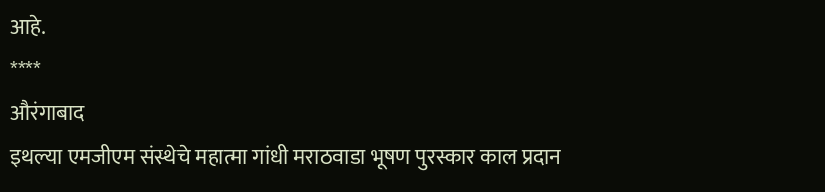आहे.
****
औरंगाबाद
इथल्या एमजीएम संस्थेचे महात्मा गांधी मराठवाडा भूषण पुरस्कार काल प्रदान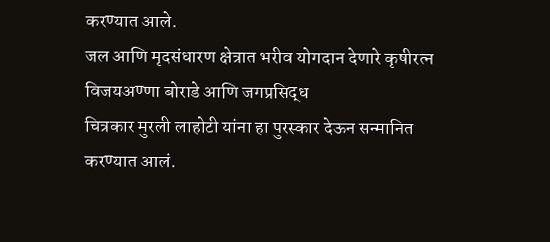करण्यात आले.
जल आणि मृदसंधारण क्षेत्रात भरीव योगदान देणारे कृषीरत्न विजयअण्णा बोराडे आणि जगप्रसिद्ध
चित्रकार मुरली लाहोटी यांना हा पुरस्कार देऊन सन्मानित करण्यात आलं.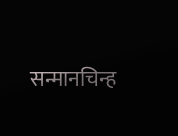सन्मानचिन्ह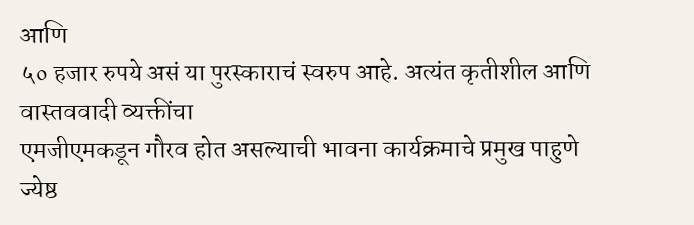आणि
५० हजार रुपये असं या पुरस्काराचं स्वरुप आहे. अत्यंत कृतीशील आणि वास्तववादी व्यक्तींचा
एमजीएमकडून गौरव होत असल्याची भावना कार्यक्रमाचे प्रमुख पाहुणे ज्येष्ठ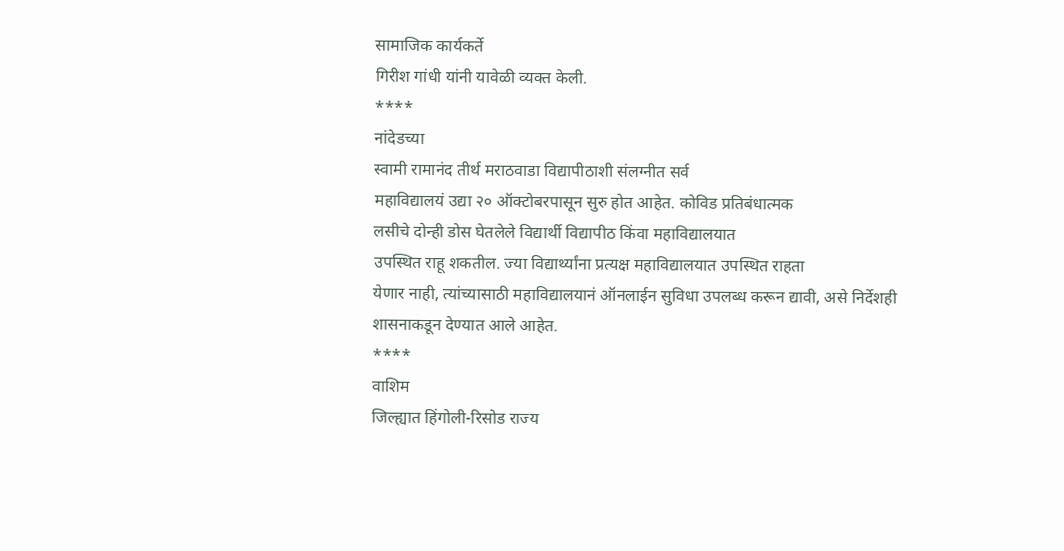सामाजिक कार्यकर्ते
गिरीश गांधी यांनी यावेळी व्यक्त केली.
****
नांदेडच्या
स्वामी रामानंद तीर्थ मराठवाडा विद्यापीठाशी संलग्नीत सर्व
महाविद्यालयं उद्या २० ऑक्टोबरपासून सुरु होत आहेत. कोविड प्रतिबंधात्मक
लसीचे दोन्ही डोस घेतलेले विद्यार्थी विद्यापीठ किंवा महाविद्यालयात
उपस्थित राहू शकतील. ज्या विद्यार्थ्यांना प्रत्यक्ष महाविद्यालयात उपस्थित राहता
येणार नाही, त्यांच्यासाठी महाविद्यालयानं ऑनलाईन सुविधा उपलब्ध करून द्यावी, असे निर्देशही
शासनाकडून देण्यात आले आहेत.
****
वाशिम
जिल्ह्यात हिंगोली-रिसोड राज्य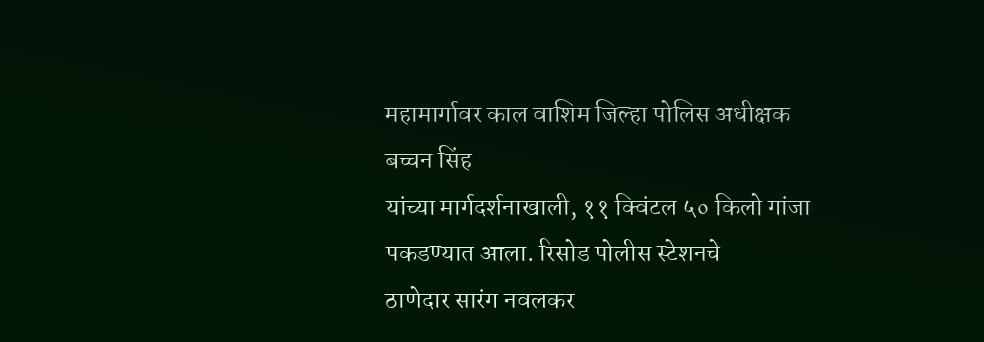महामार्गावर काल वाशिम जिल्हा पोलिस अधीक्षक बच्चन सिंह
यांच्या मार्गदर्शनाखाली, ११ क्विंटल ५० किलो गांजा पकडण्यात आला. रिसोड पोलीस स्टेशनचे
ठाणेदार सारंग नवलकर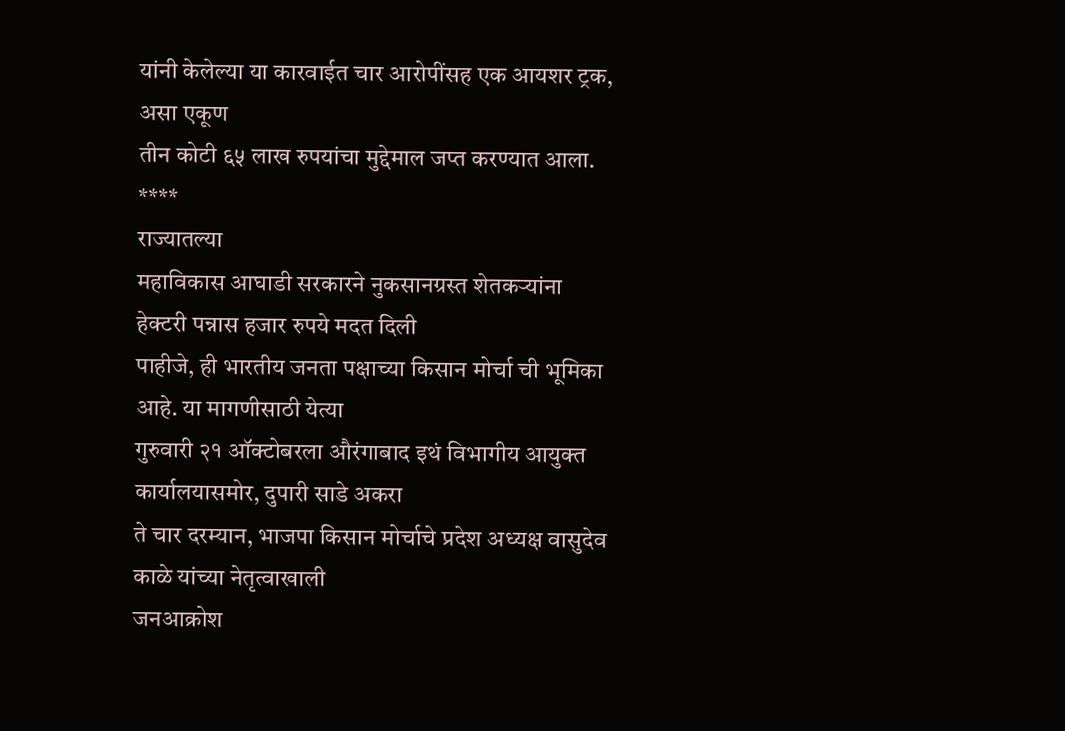यांनी केलेल्या या कारवाईत चार आरोपींसह एक आयशर ट्रक, असा एकूण
तीन कोटी ६५ लाख रुपयांचा मुद्देमाल जप्त करण्यात आला.
****
राज्यातल्या
महाविकास आघाडी सरकारने नुकसानग्रस्त शेतकऱ्यांना हेक्टरी पन्नास हजार रुपये मदत दिली
पाहीजे, ही भारतीय जनता पक्षाच्या किसान मोर्चा ची भूमिका आहे. या मागणीसाठी येत्या
गुरुवारी २१ ऑक्टोबरला औरंगाबाद इथं विभागीय आयुक्त कार्यालयासमोर, दुपारी साडे अकरा
ते चार दरम्यान, भाजपा किसान मोर्चाचे प्रदेश अध्यक्ष वासुदेव काळे यांच्या नेतृत्वाखाली
जनआक्रोश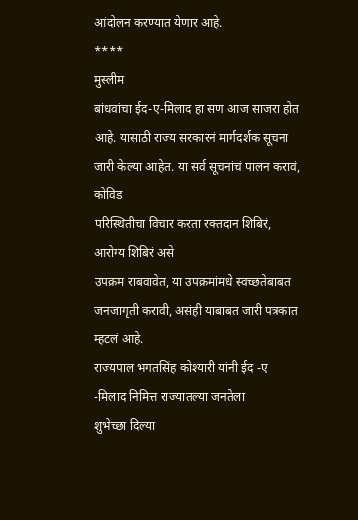आंदोलन करण्यात येणार आहे.
****
मुस्लीम
बांधवांचा ईद-ए-मिलाद हा सण आज साजरा होत आहे. यासाठी राज्य सरकारनं मार्गदर्शक सूचना
जारी केल्या आहेत. या सर्व सूचनांचं पालन करावं, कोविड
परिस्थितीचा विचार करता रक्तदान शिबिरं, आरोग्य शिबिरं असे
उपक्रम राबवावेत, या उपक्रमांमधे स्वच्छतेबाबत जनजागृती करावी, असंही याबाबत जारी पत्रकात
म्हटलं आहे.
राज्यपाल भगतसिंह कोश्यारी यांनी ईद -ए -मिलाद निमित्त राज्यातल्या जनतेला
शुभेच्छा दिल्या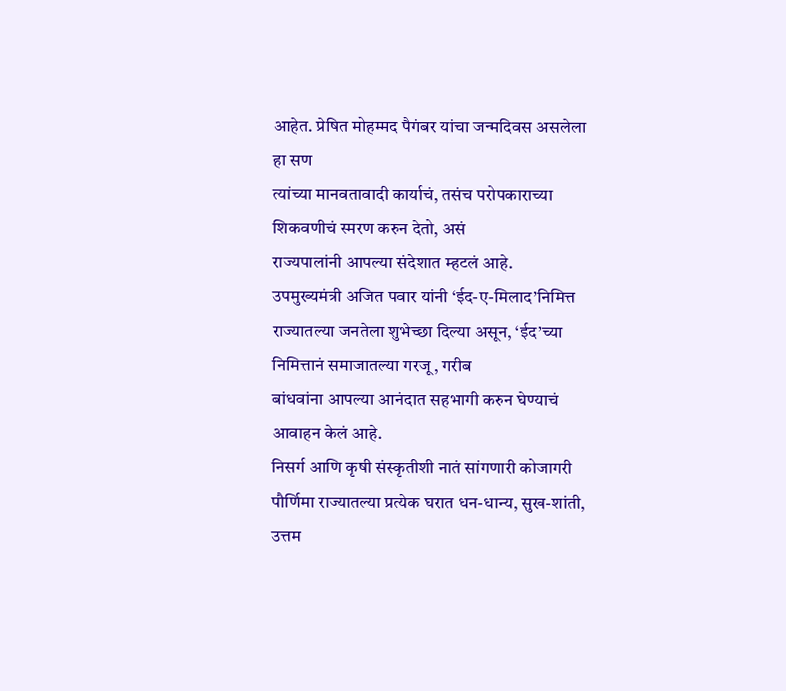आहेत. प्रेषित मोहम्मद पैगंबर यांचा जन्मदिवस असलेला हा सण
त्यांच्या मानवतावादी कार्याचं, तसंच परोपकाराच्या शिकवणीचं स्मरण करुन देतो, असं
राज्यपालांनी आपल्या संदेशात म्हटलं आहे.
उपमुख्यमंत्री अजित पवार यांनी ‘ईद-ए-मिलाद’निमित्त राज्यातल्या जनतेला शुभेच्छा दिल्या असून, ‘ईद’च्या निमित्तानं समाजातल्या गरजू, गरीब
बांधवांना आपल्या आनंदात सहभागी करुन घेण्याचं आवाहन केलं आहे.
निसर्ग आणि कृषी संस्कृतीशी नातं सांगणारी कोजागरी पौर्णिमा राज्यातल्या प्रत्येक घरात धन-धान्य, सुख-शांती, उत्तम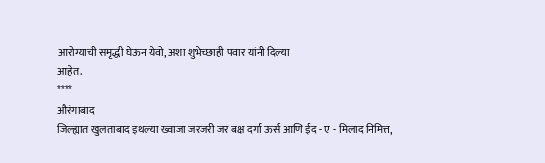आरोग्याची समृद्धी घेऊन येवो, अशा शुभेच्छाही पवार यांनी दिल्या
आहेत.
****
औरंगाबाद
जिल्ह्यात खुलताबाद इथल्या ख्वाजा जरजरी जर बक्ष दर्गा ऊर्स आणि ईद - ए - मिलाद निमित्त,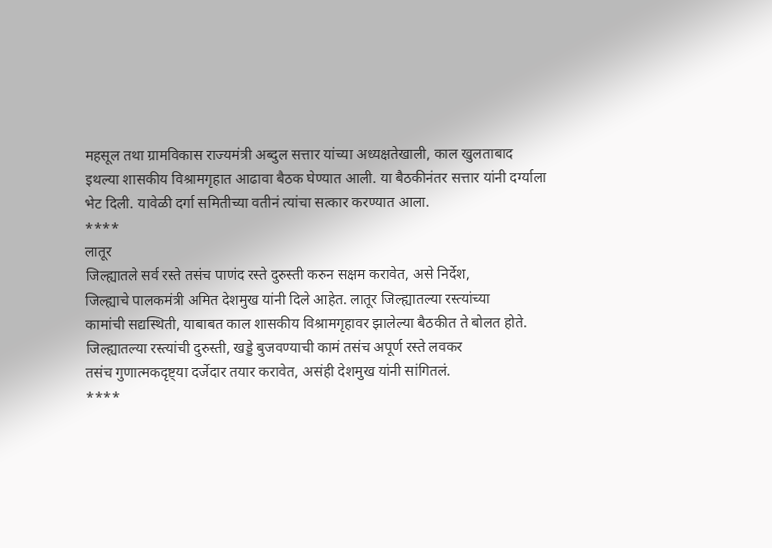महसूल तथा ग्रामविकास राज्यमंत्री अब्दुल सत्तार यांच्या अध्यक्षतेखाली, काल खुलताबाद
इथल्या शासकीय विश्रामगृहात आढावा बैठक घेण्यात आली. या बैठकीनंतर सत्तार यांनी दर्ग्याला
भेट दिली. यावेळी दर्गा समितीच्या वतीनं त्यांचा सत्कार करण्यात आला.
****
लातूर
जिल्ह्यातले सर्व रस्ते तसंच पाणंद रस्ते दुरुस्ती करुन सक्षम करावेत, असे निर्देश,
जिल्ह्याचे पालकमंत्री अमित देशमुख यांनी दिले आहेत. लातूर जिल्ह्यातल्या रस्त्यांच्या
कामांची सद्यस्थिती, याबाबत काल शासकीय विश्रामगृहावर झालेल्या बैठकीत ते बोलत होते.
जिल्ह्यातल्या रस्त्यांची दुरुस्ती, खड्डे बुजवण्याची कामं तसंच अपूर्ण रस्ते लवकर
तसंच गुणात्मकदृष्ट्या दर्जेदार तयार करावेत, असंही देशमुख यांनी सांगितलं.
****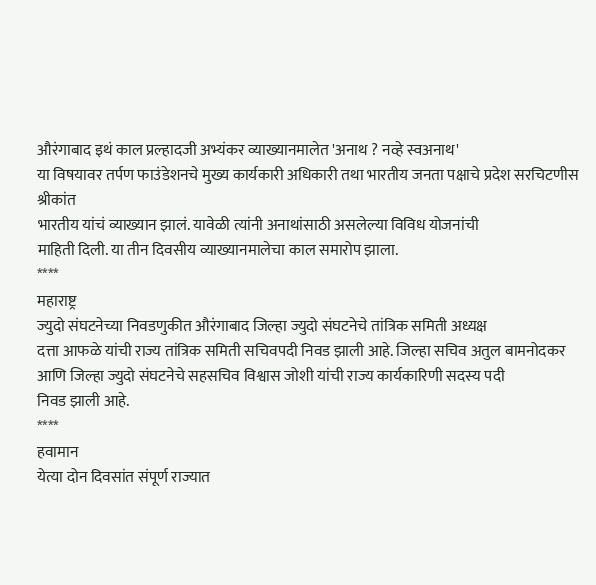औरंगाबाद इथं काल प्रल्हादजी अभ्यंकर व्याख्यानमालेत 'अनाथ ? नव्हे स्वअनाथ'
या विषयावर तर्पण फाउंडेशनचे मुख्य कार्यकारी अधिकारी तथा भारतीय जनता पक्षाचे प्रदेश सरचिटणीस श्रीकांत
भारतीय यांचं व्याख्यान झालं. यावेळी त्यांनी अनाथांसाठी असलेल्या विविध योजनांची
माहिती दिली. या तीन दिवसीय व्याख्यानमालेचा काल समारोप झाला.
****
महाराष्ट्र
ज्युदो संघटनेच्या निवडणुकीत औरंगाबाद जिल्हा ज्युदो संघटनेचे तांत्रिक समिती अध्यक्ष
दत्ता आफळे यांची राज्य तांत्रिक समिती सचिवपदी निवड झाली आहे. जिल्हा सचिव अतुल बामनोदकर
आणि जिल्हा ज्युदो संघटनेचे सहसचिव विश्वास जोशी यांची राज्य कार्यकारिणी सदस्य पदी
निवड झाली आहे.
****
हवामान
येत्या दोन दिवसांत संपूर्ण राज्यात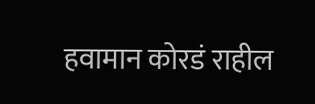हवामान कोरडं राहील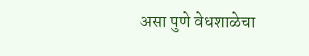असा पुणे वेधशाळेचा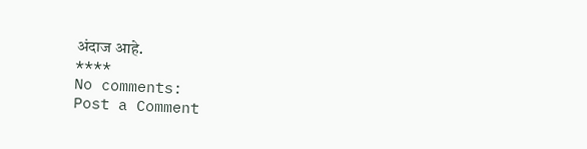अंदाज आहे.
****
No comments:
Post a Comment